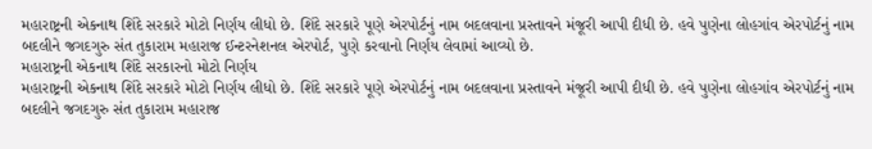મહારાષ્ટ્રની એકનાથ શિંદે સરકારે મોટો નિર્ણય લીધો છે. શિંદે સરકારે પૂણે એરપોર્ટનું નામ બદલવાના પ્રસ્તાવને મંજૂરી આપી દીધી છે. હવે પુણેના લોહગાંવ એરપોર્ટનું નામ બદલીને જગદગુરુ સંત તુકારામ મહારાજ ઈન્ટરનેશનલ એરપોર્ટ, પુણે કરવાનો નિર્ણય લેવામાં આવ્યો છે.
મહારાષ્ટ્રની એકનાથ શિંદે સરકારનો મોટો નિર્ણય
મહારાષ્ટ્રની એકનાથ શિંદે સરકારે મોટો નિર્ણય લીધો છે. શિંદે સરકારે પૂણે એરપોર્ટનું નામ બદલવાના પ્રસ્તાવને મંજૂરી આપી દીધી છે. હવે પુણેના લોહગાંવ એરપોર્ટનું નામ બદલીને જગદગુરુ સંત તુકારામ મહારાજ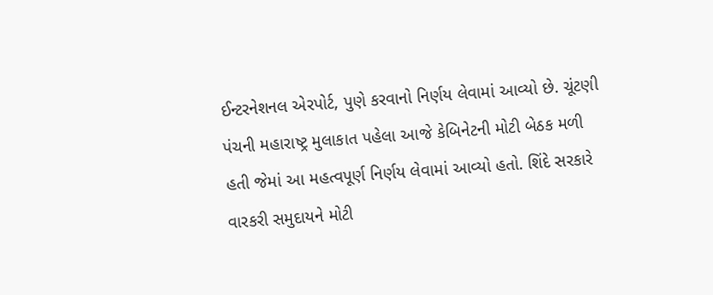ઈન્ટરનેશનલ એરપોર્ટ, પુણે કરવાનો નિર્ણય લેવામાં આવ્યો છે. ચૂંટણી પંચની મહારાષ્ટ્ર મુલાકાત પહેલા આજે કેબિનેટની મોટી બેઠક મળી હતી જેમાં આ મહત્વપૂર્ણ નિર્ણય લેવામાં આવ્યો હતો. શિંદે સરકારે વારકરી સમુદાયને મોટી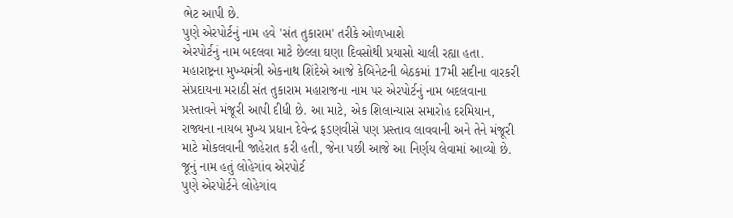ભેટ આપી છે.
પુણે એરપોર્ટનું નામ હવે 'સંત તુકારામ' તરીકે ઓળખાશે
એરપોર્ટનું નામ બદલવા માટે છેલ્લા ઘણા દિવસોથી પ્રયાસો ચાલી રહ્યા હતા. મહારાષ્ટ્રના મુખ્યમંત્રી એકનાથ શિંદેએ આજે કેબિનેટની બેઠકમાં 17મી સદીના વારકરી સંપ્રદાયના મરાઠી સંત તુકારામ મહારાજના નામ પર એરપોર્ટનું નામ બદલવાના પ્રસ્તાવને મંજૂરી આપી દીધી છે. આ માટે, એક શિલાન્યાસ સમારોહ દરમિયાન, રાજ્યના નાયબ મુખ્ય પ્રધાન દેવેન્દ્ર ફડણવીસે પણ પ્રસ્તાવ લાવવાની અને તેને મંજૂરી માટે મોકલવાની જાહેરાત કરી હતી, જેના પછી આજે આ નિર્ણય લેવામાં આવ્યો છે.
જૂનું નામ હતું લોહેગાંવ એરપોર્ટ
પુણે એરપોર્ટને લોહેગાંવ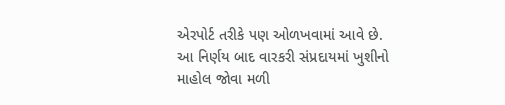એરપોર્ટ તરીકે પણ ઓળખવામાં આવે છે. આ નિર્ણય બાદ વારકરી સંપ્રદાયમાં ખુશીનો માહોલ જોવા મળી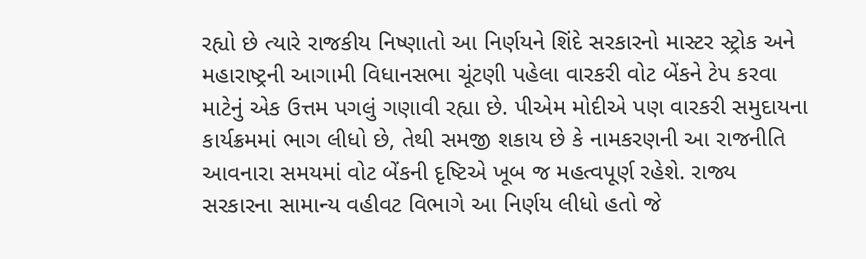રહ્યો છે ત્યારે રાજકીય નિષ્ણાતો આ નિર્ણયને શિંદે સરકારનો માસ્ટર સ્ટ્રોક અને મહારાષ્ટ્રની આગામી વિધાનસભા ચૂંટણી પહેલા વારકરી વોટ બેંકને ટેપ કરવા માટેનું એક ઉત્તમ પગલું ગણાવી રહ્યા છે. પીએમ મોદીએ પણ વારકરી સમુદાયના કાર્યક્રમમાં ભાગ લીધો છે, તેથી સમજી શકાય છે કે નામકરણની આ રાજનીતિ આવનારા સમયમાં વોટ બેંકની દૃષ્ટિએ ખૂબ જ મહત્વપૂર્ણ રહેશે. રાજ્ય સરકારના સામાન્ય વહીવટ વિભાગે આ નિર્ણય લીધો હતો જે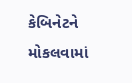કેબિનેટને મોકલવામાં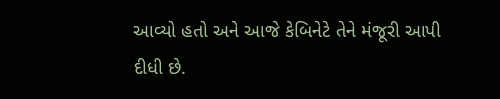આવ્યો હતો અને આજે કેબિનેટે તેને મંજૂરી આપી દીધી છે.